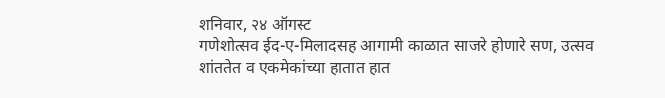शनिवार, २४ ऑगस्ट
गणेशोत्सव ईद-ए-मिलादसह आगामी काळात साजरे होणारे सण, उत्सव शांततेत व एकमेकांच्या हातात हात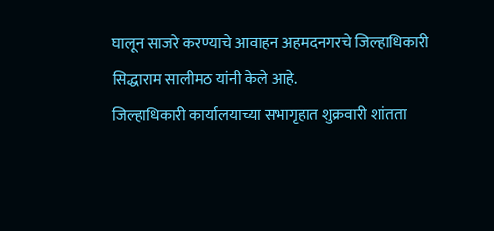घालून साजरे करण्याचे आवाहन अहमदनगरचे जिल्हाधिकारी सिद्धाराम सालीमठ यांनी केले आहे.
जिल्हाधिकारी कार्यालयाच्या सभागृहात शुक्रवारी शांतता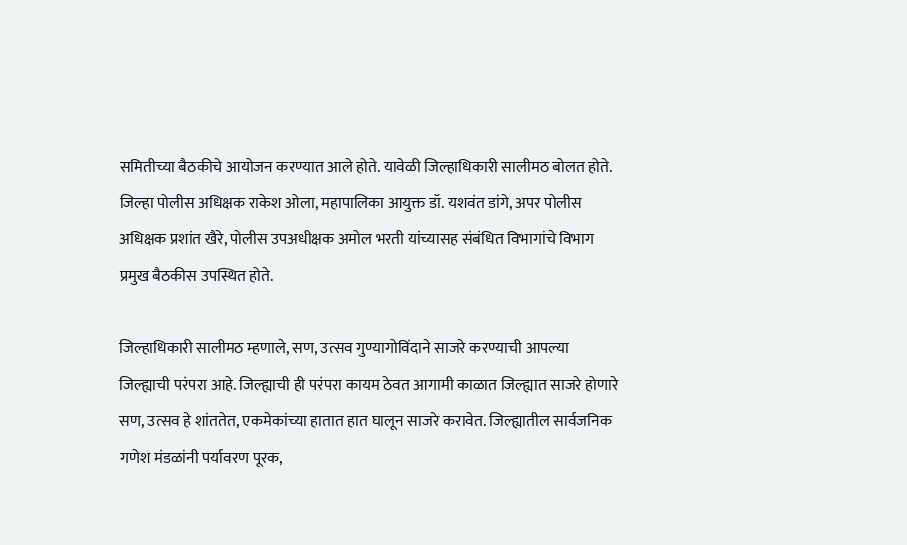समितीच्या बैठकीचे आयोजन करण्यात आले होते. यावेळी जिल्हाधिकारी सालीमठ बोलत होते. जिल्हा पोलीस अधिक्षक राकेश ओला, महापालिका आयुक्त डॉ. यशवंत डांगे, अपर पोलीस अधिक्षक प्रशांत खैरे, पोलीस उपअधीक्षक अमोल भरती यांच्यासह संबंधित विभागांचे विभाग प्रमुख बैठकीस उपस्थित होते.

जिल्हाधिकारी सालीमठ म्हणाले, सण, उत्सव गुण्यागोविंदाने साजरे करण्याची आपल्या जिल्ह्याची परंपरा आहे. जिल्ह्याची ही परंपरा कायम ठेवत आगामी काळात जिल्ह्यात साजरे होणारे सण, उत्सव हे शांततेत, एकमेकांच्या हातात हात घालून साजरे करावेत. जिल्ह्यातील सार्वजनिक गणेश मंडळांनी पर्यावरण पूरक,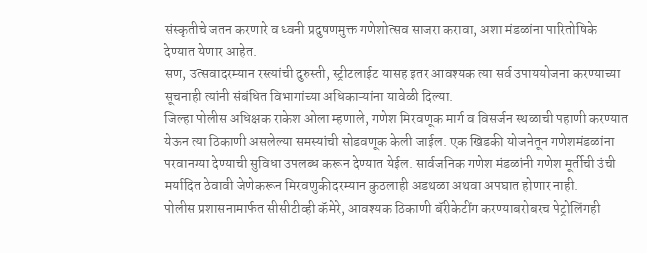संस्कृतीचे जतन करणारे व ध्वनी प्रदुषणमुक्त गणेशोत्सव साजरा करावा, अशा मंडळांना पारितोषिके देण्यात येणार आहेत.
सण, उत्सवादरम्यान रस्त्यांची दुरुस्ती, स्ट्रीटलाईट यासह इतर आवश्यक त्या सर्व उपाययोजना करण्याच्या सूचनाही त्यांनी संबंधित विभागांच्या अधिकाऱ्यांना यावेळी दिल्या.
जिल्हा पोलीस अधिक्षक राकेश ओला म्हणाले, गणेश मिरवणूक मार्ग व विसर्जन स्थळाची पहाणी करण्यात येऊन त्या ठिकाणी असलेल्या समस्यांची सोडवणूक केली जाईल. एक खिडकी योजनेतून गणेशमंडळांना परवानग्या देण्याची सुविधा उपलब्ध करून देण्यात येईल. सार्वजनिक गणेश मंडळांनी गणेश मूर्तीची उंची मर्यादित ठेवावी जेणेकरून मिरवणुकीदरम्यान कुठलाही अडथळा अथवा अपघात होणार नाही.
पोलीस प्रशासनामार्फत सीसीटीव्ही कॅमेरे, आवश्यक ठिकाणी बॅरीकेटींग करण्याबरोबरच पेट्रोलिंगही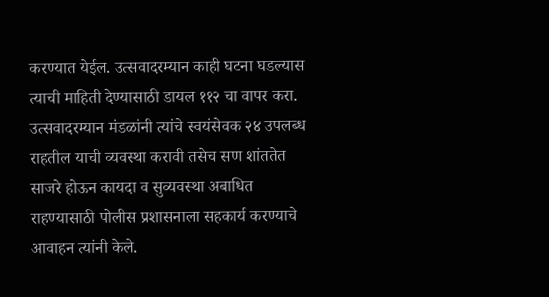करण्यात येईल. उत्सवादरम्यान काही घटना घडल्यास त्याची माहिती देण्यासाठी डायल ११२ चा वापर करा. उत्सवादरम्यान मंडळांनी त्यांचे स्वयंसेवक २४ उपलब्ध राहतील याची व्यवस्था करावी तसेच सण शांततेत साजरे होऊन कायदा व सुव्यवस्था अबाधित राहण्यासाठी पोलीस प्रशासनाला सहकार्य करण्याचे आवाहन त्यांनी केले.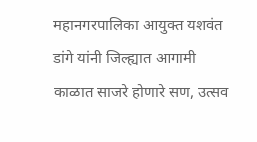महानगरपालिका आयुक्त यशवंत डांगे यांनी जिल्ह्यात आगामी काळात साजरे होणारे सण, उत्सव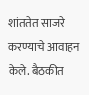शांततेत साजरे करण्याचे आवाहन केले. बैठकीत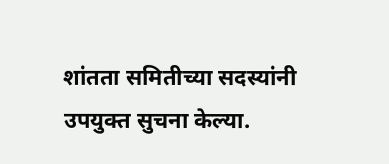शांतता समितीच्या सदस्यांनी उपयुक्त सुचना केल्या.